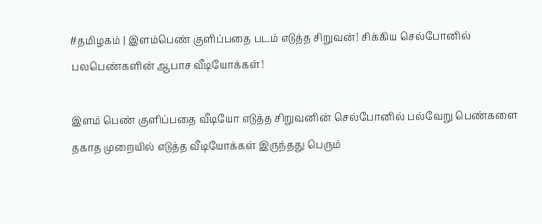#தமிழகம் | இளம்பெண் குளிப்பதை படம் எடுத்த சிறுவன்! சிக்கிய செல்போனில் பலபெண்களின் ஆபாச வீடியோக்கள்!

இளம் பெண் குளிப்பதை வீடியோ எடுத்த சிறுவனின் செல்போனில் பல்வேறு பெண்களை தகாத முறையில் எடுத்த வீடியோக்கள் இருந்தது பெரும்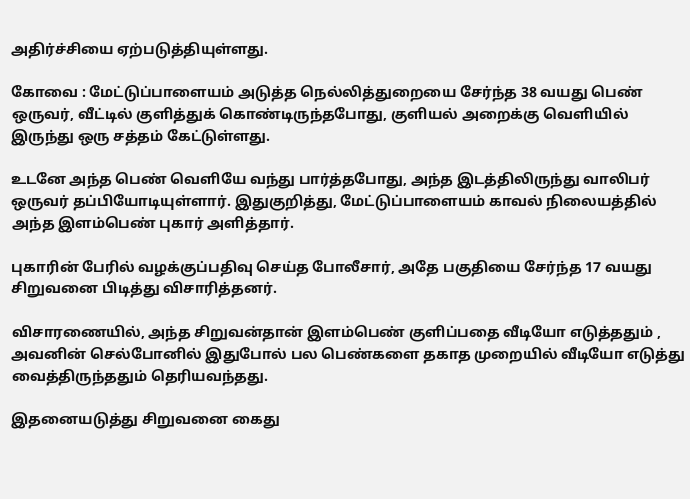அதிர்ச்சியை ஏற்படுத்தியுள்ளது.

கோவை : மேட்டுப்பாளையம் அடுத்த நெல்லித்துறையை சேர்ந்த 38 வயது பெண் ஒருவர், வீட்டில் குளித்துக் கொண்டிருந்தபோது, குளியல் அறைக்கு வெளியில் இருந்து ஒரு சத்தம் கேட்டுள்ளது.

உடனே அந்த பெண் வெளியே வந்து பார்த்தபோது, அந்த இடத்திலிருந்து வாலிபர் ஒருவர் தப்பியோடியுள்ளார். இதுகுறித்து, மேட்டுப்பாளையம் காவல் நிலையத்தில் அந்த இளம்பெண் புகார் அளித்தார்.

புகாரின் பேரில் வழக்குப்பதிவு செய்த போலீசார், அதே பகுதியை சேர்ந்த 17 வயது சிறுவனை பிடித்து விசாரித்தனர்.

விசாரணையில், அந்த சிறுவன்தான் இளம்பெண் குளிப்பதை வீடியோ எடுத்ததும் , அவனின் செல்போனில் இதுபோல் பல பெண்களை தகாத முறையில் வீடியோ எடுத்து வைத்திருந்ததும் தெரியவந்தது.

இதனையடுத்து சிறுவனை கைது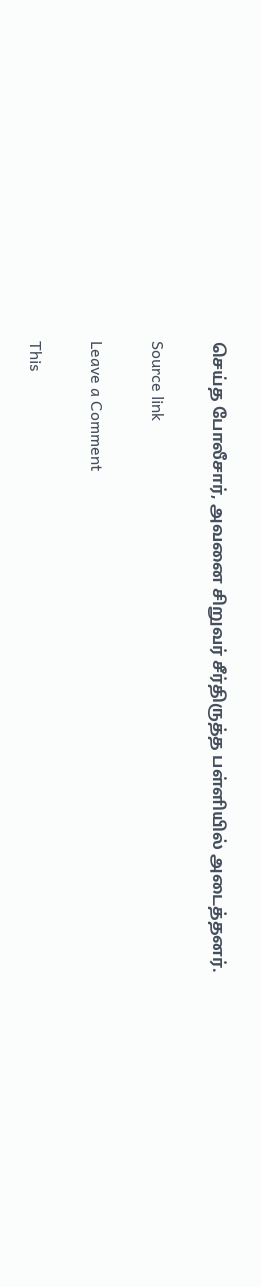செய்த போலீசார், அவனை சிறுவர் சீர்திருத்த பள்ளியில் அடைத்தனர்.

Source link

Leave a Comment

This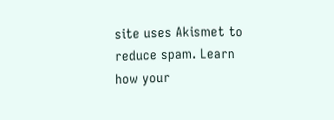site uses Akismet to reduce spam. Learn how your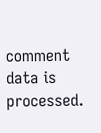comment data is processed.